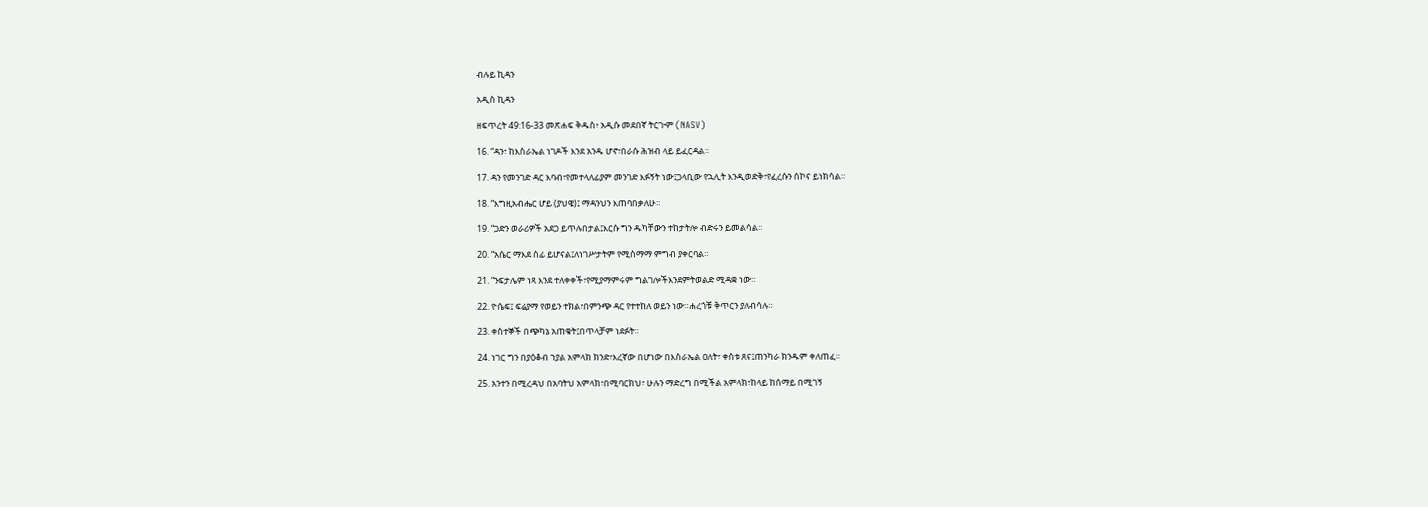ብሉይ ኪዳን

አዲስ ኪዳን

ዘፍጥረት 49:16-33 መጽሐፍ ቅዱስ፥ አዲሱ መደበኛ ትርጒም (NASV)

16. “ዳን፣ ከእስራኤል ነገዶች እንደ አንዱ ሆኖ፣በራሱ ሕዝብ ላይ ይፈርዳል።

17. ዳን የመንገድ ዳር እባብ፣የመተላለፊያም መንገድ እፉኝት ነው፤ጋላቢው የኋሊት እንዲወድቅ፣የፈረሱን ሰኮና ይነክሳል።

18. “እግዚአብሔር ሆይ (ያህዌ)፤ ማዳንህን እጠባበቃለሁ።

19. “ጋድን ወራሪዎች አደጋ ይጥሉበታል፤እርሱ ግን ዱካቸውን ተከታትሎ ብድሩን ይመልሳል።

20. “አሴር ማእደ ሰፊ ይሆናል፤ለነገሥታትም የሚስማማ ምግብ ያቀርባል።

21. “ንፍታሌም ነጻ እንደ ተለቀቀች፣የሚያማምሩም ግልገሎችእንደምትወልድ ሚዳቋ ነው።

22. ዮሴፍ፤ ፍሬያማ የወይን ተክል፣በምንጭ ዳር የተተከለ ወይን ነው።ሐረጎቹ ቅጥርን ያለብሳሉ።

23. ቀስተኞች በጭካኔ አጠቁት፤በጥላቻም ነደፉት።

24. ነገር ግን በያዕቆብ ኀያል አምላክ ክንድ፣እረኛው በሆነው በእስራኤል ዐለት፣ ቀስቱ ጸና፤ጠንካራ ክንዱም ቀለጠፈ።

25. አንተን በሚረዳህ በአባትህ አምላክ፣በሚባርክህ፣ ሁሉን ማድረግ በሚችል አምላክ፣ከላይ ከሰማይ በሚገኝ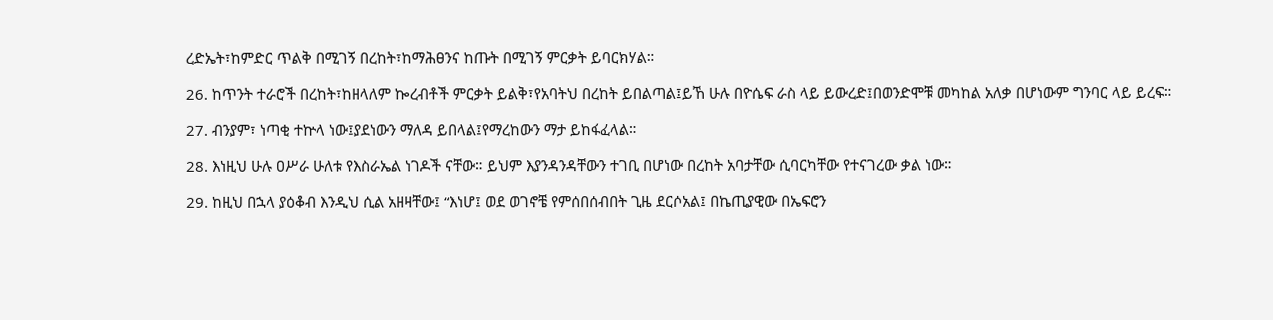ረድኤት፣ከምድር ጥልቅ በሚገኝ በረከት፣ከማሕፀንና ከጡት በሚገኝ ምርቃት ይባርክሃል።

26. ከጥንት ተራሮች በረከት፣ከዘላለም ኰረብቶች ምርቃት ይልቅ፣የአባትህ በረከት ይበልጣል፤ይኸ ሁሉ በዮሴፍ ራስ ላይ ይውረድ፤በወንድሞቹ መካከል አለቃ በሆነውም ግንባር ላይ ይረፍ።

27. ብንያም፣ ነጣቂ ተኵላ ነው፤ያደነውን ማለዳ ይበላል፤የማረከውን ማታ ይከፋፈላል።

28. እነዚህ ሁሉ ዐሥራ ሁለቱ የእስራኤል ነገዶች ናቸው። ይህም እያንዳንዳቸውን ተገቢ በሆነው በረከት አባታቸው ሲባርካቸው የተናገረው ቃል ነው።

29. ከዚህ በኋላ ያዕቆብ እንዲህ ሲል አዘዛቸው፤ “እነሆ፤ ወደ ወገኖቼ የምሰበሰብበት ጊዜ ደርሶአል፤ በኬጢያዊው በኤፍሮን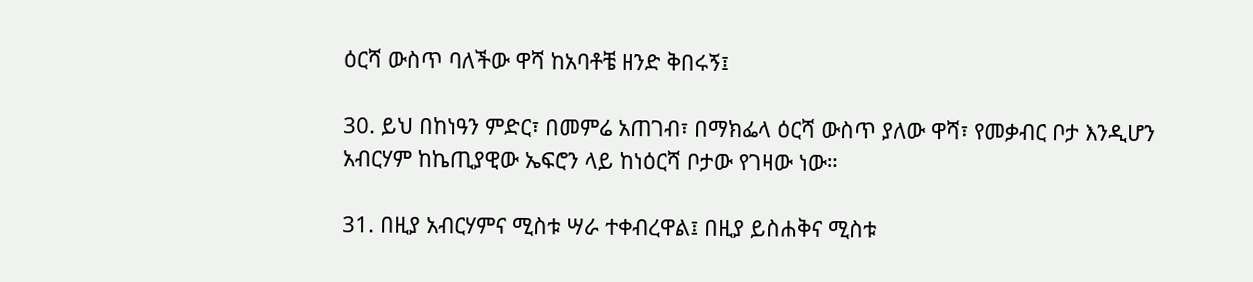ዕርሻ ውስጥ ባለችው ዋሻ ከአባቶቼ ዘንድ ቅበሩኝ፤

30. ይህ በከነዓን ምድር፣ በመምሬ አጠገብ፣ በማክፌላ ዕርሻ ውስጥ ያለው ዋሻ፣ የመቃብር ቦታ እንዲሆን አብርሃም ከኬጢያዊው ኤፍሮን ላይ ከነዕርሻ ቦታው የገዛው ነው።

31. በዚያ አብርሃምና ሚስቱ ሣራ ተቀብረዋል፤ በዚያ ይስሐቅና ሚስቱ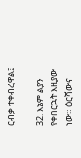ርብቃ ተቀብረዋል፤

32. እኔም ልያን የቀበርኋት እዚያው ነው። ዕርሻውና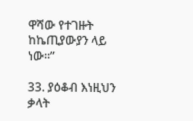ዋሻው የተገዙት ከኬጢያውያን ላይ ነው።”

33. ያዕቆብ እነዚህን ቃላት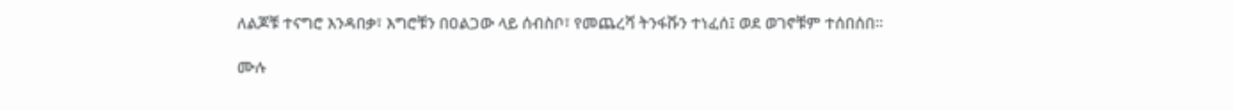ለልጆቹ ተናግሮ እንዳበቃ፣ እግሮቹን በዐልጋው ላይ ሰብስቦ፣ የመጨረሻ ትንፋሹን ተነፈሰ፤ ወደ ወገኖቹም ተሰበሰበ።

ሙሉ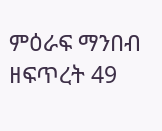ምዕራፍ ማንበብ ዘፍጥረት 49